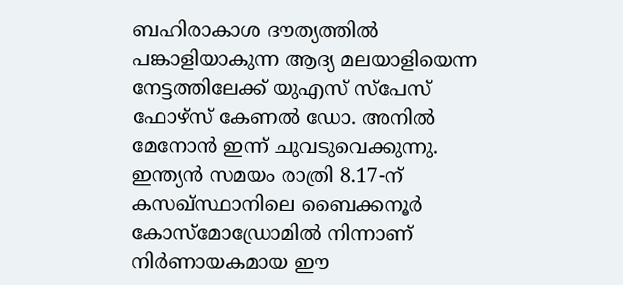ബഹിരാകാശ ദൗത്യത്തിൽ പങ്കാളിയാകുന്ന ആദ്യ മലയാളിയെന്ന നേട്ടത്തിലേക്ക് യുഎസ് സ്പേസ് ഫോഴ്സ് കേണൽ ഡോ. അനിൽ മേനോൻ ഇന്ന് ചുവടുവെക്കുന്നു.
ഇന്ത്യൻ സമയം രാത്രി 8.17-ന് കസഖ്സ്ഥാനിലെ ബൈക്കനൂർ കോസ്മോഡ്രോമിൽ നിന്നാണ് നിർണായകമായ ഈ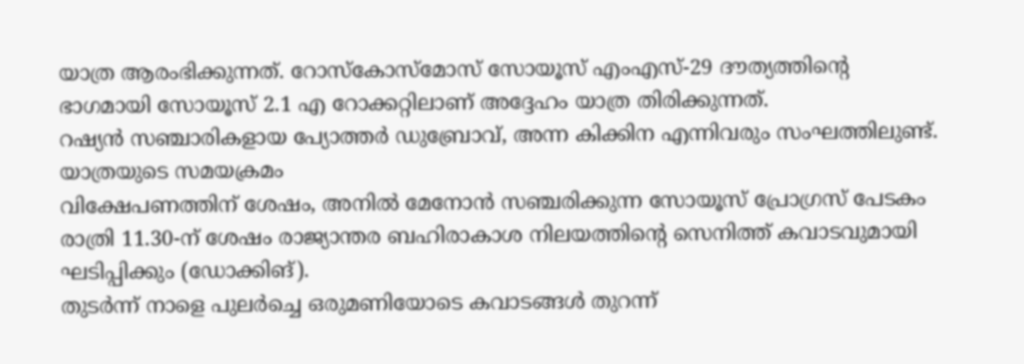യാത്ര ആരംഭിക്കുന്നത്. റോസ്കോസ്മോസ് സോയൂസ് എംഎസ്-29 ദൗത്യത്തിന്റെ ഭാഗമായി സോയൂസ് 2.1 എ റോക്കറ്റിലാണ് അദ്ദേഹം യാത്ര തിരിക്കുന്നത്.
റഷ്യൻ സഞ്ചാരികളായ പ്യോത്തർ ഡുബ്രോവ്, അന്ന കിക്കിന എന്നിവരും സംഘത്തിലുണ്ട്. യാത്രയുടെ സമയക്രമം
വിക്ഷേപണത്തിന് ശേഷം, അനിൽ മേനോൻ സഞ്ചരിക്കുന്ന സോയൂസ് പ്രോഗ്രസ് പേടകം രാത്രി 11.30-ന് ശേഷം രാജ്യാന്തര ബഹിരാകാശ നിലയത്തിന്റെ സെനിത്ത് കവാടവുമായി ഘടിപ്പിക്കും (ഡോക്കിങ്).
തുടർന്ന് നാളെ പുലർച്ചെ ഒരുമണിയോടെ കവാടങ്ങൾ തുറന്ന്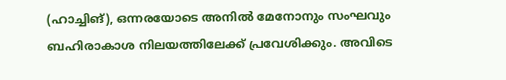(ഹാച്ചിങ്), ഒന്നരയോടെ അനിൽ മേനോനും സംഘവും ബഹിരാകാശ നിലയത്തിലേക്ക് പ്രവേശിക്കും. അവിടെ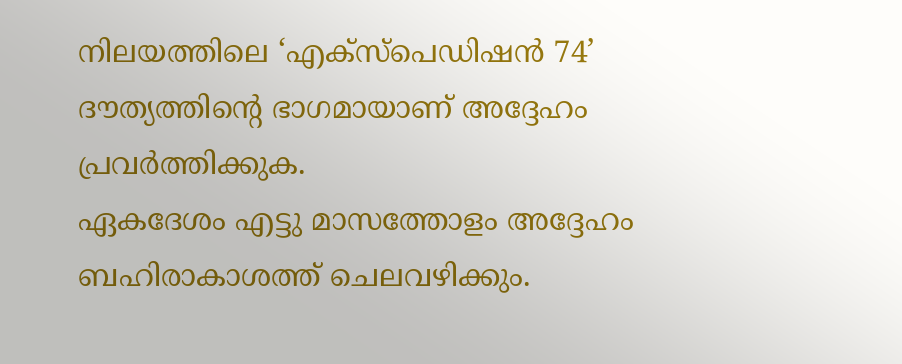നിലയത്തിലെ ‘എക്സ്പെഡിഷൻ 74’ ദൗത്യത്തിന്റെ ഭാഗമായാണ് അദ്ദേഹം പ്രവർത്തിക്കുക.
ഏകദേശം എട്ടു മാസത്തോളം അദ്ദേഹം ബഹിരാകാശത്ത് ചെലവഴിക്കും.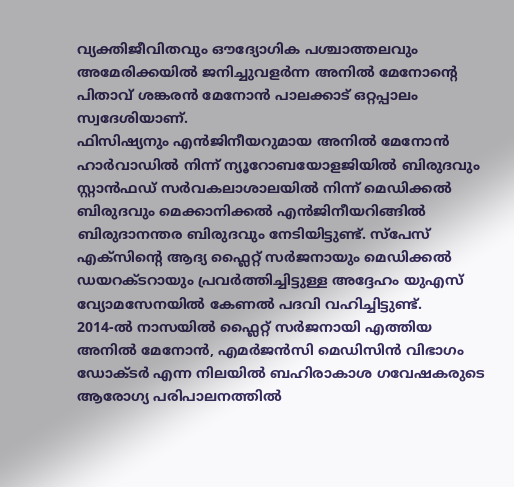വ്യക്തിജീവിതവും ഔദ്യോഗിക പശ്ചാത്തലവും
അമേരിക്കയിൽ ജനിച്ചുവളർന്ന അനിൽ മേനോന്റെ പിതാവ് ശങ്കരൻ മേനോൻ പാലക്കാട് ഒറ്റപ്പാലം സ്വദേശിയാണ്.
ഫിസിഷ്യനും എൻജിനീയറുമായ അനിൽ മേനോൻ ഹാർവാഡിൽ നിന്ന് ന്യൂറോബയോളജിയിൽ ബിരുദവും സ്റ്റാൻഫഡ് സർവകലാശാലയിൽ നിന്ന് മെഡിക്കൽ ബിരുദവും മെക്കാനിക്കൽ എൻജിനീയറിങ്ങിൽ ബിരുദാനന്തര ബിരുദവും നേടിയിട്ടുണ്ട്. സ്പേസ് എക്സിന്റെ ആദ്യ ഫ്ലൈറ്റ് സർജനായും മെഡിക്കൽ ഡയറക്ടറായും പ്രവർത്തിച്ചിട്ടുള്ള അദ്ദേഹം യുഎസ് വ്യോമസേനയിൽ കേണൽ പദവി വഹിച്ചിട്ടുണ്ട്.
2014-ൽ നാസയിൽ ഫ്ലൈറ്റ് സർജനായി എത്തിയ അനിൽ മേനോൻ, എമർജൻസി മെഡിസിൻ വിഭാഗം ഡോക്ടർ എന്ന നിലയിൽ ബഹിരാകാശ ഗവേഷകരുടെ ആരോഗ്യ പരിപാലനത്തിൽ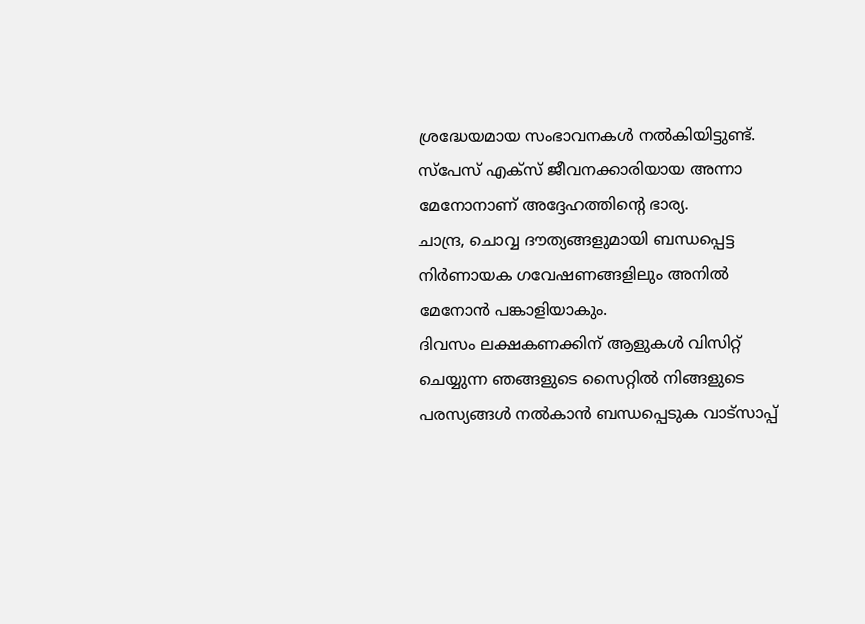ശ്രദ്ധേയമായ സംഭാവനകൾ നൽകിയിട്ടുണ്ട്. സ്പേസ് എക്സ് ജീവനക്കാരിയായ അന്നാ മേനോനാണ് അദ്ദേഹത്തിന്റെ ഭാര്യ.
ചാന്ദ്ര, ചൊവ്വ ദൗത്യങ്ങളുമായി ബന്ധപ്പെട്ട നിർണായക ഗവേഷണങ്ങളിലും അനിൽ മേനോൻ പങ്കാളിയാകും.
ദിവസം ലക്ഷകണക്കിന് ആളുകൾ വിസിറ്റ് ചെയ്യുന്ന ഞങ്ങളുടെ സൈറ്റിൽ നിങ്ങളുടെ പരസ്യങ്ങൾ നൽകാൻ ബന്ധപ്പെടുക വാട്സാപ്പ്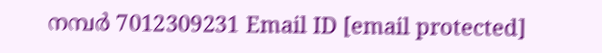നമ്പർ 7012309231 Email ID [email protected]